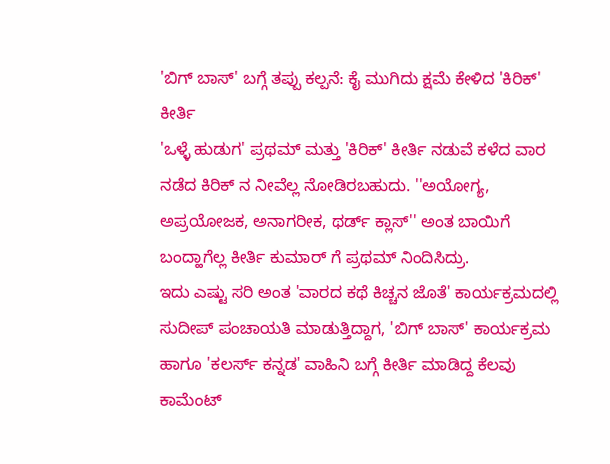'ಬಿಗ್ ಬಾಸ್' ಬಗ್ಗೆ ತಪ್ಪು ಕಲ್ಪನೆ: ಕೈ ಮುಗಿದು ಕ್ಷಮೆ ಕೇಳಿದ 'ಕಿರಿಕ್' ಕೀರ್ತಿ
'ಒಳ್ಳೆ ಹುಡುಗ' ಪ್ರಥಮ್ ಮತ್ತು 'ಕಿರಿಕ್' ಕೀರ್ತಿ ನಡುವೆ ಕಳೆದ ವಾರ ನಡೆದ ಕಿರಿಕ್ ನ ನೀವೆಲ್ಲ ನೋಡಿರಬಹುದು. ''ಅಯೋಗ್ಯ, ಅಪ್ರಯೋಜಕ, ಅನಾಗರೀಕ, ಥರ್ಡ್ ಕ್ಲಾಸ್'' ಅಂತ ಬಾಯಿಗೆ ಬಂದ್ಹಾಗೆಲ್ಲ ಕೀರ್ತಿ ಕುಮಾರ್ ಗೆ ಪ್ರಥಮ್ ನಿಂದಿಸಿದ್ರು.
ಇದು ಎಷ್ಟು ಸರಿ ಅಂತ 'ವಾರದ ಕಥೆ ಕಿಚ್ಚನ ಜೊತೆ' ಕಾರ್ಯಕ್ರಮದಲ್ಲಿ ಸುದೀಪ್ ಪಂಚಾಯತಿ ಮಾಡುತ್ತಿದ್ದಾಗ, 'ಬಿಗ್ ಬಾಸ್' ಕಾರ್ಯಕ್ರಮ ಹಾಗೂ 'ಕಲರ್ಸ್ ಕನ್ನಡ' ವಾಹಿನಿ ಬಗ್ಗೆ ಕೀರ್ತಿ ಮಾಡಿದ್ದ ಕೆಲವು ಕಾಮೆಂಟ್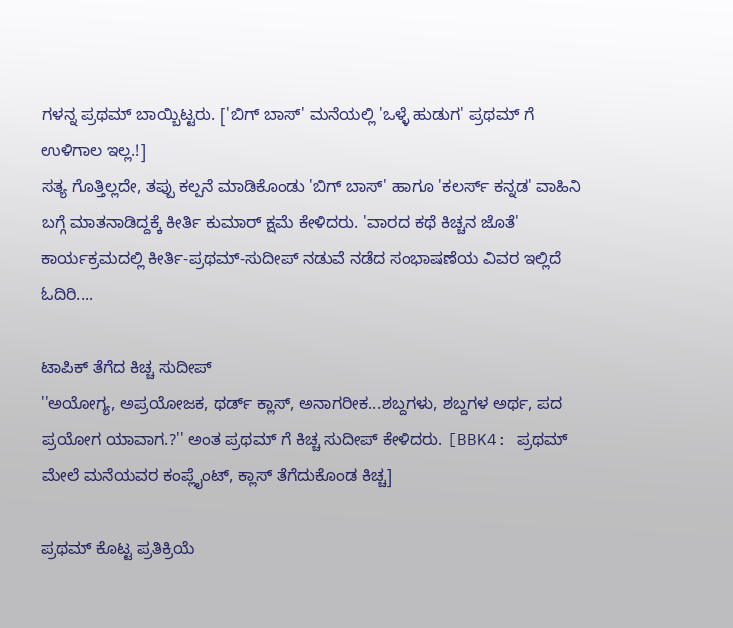ಗಳನ್ನ ಪ್ರಥಮ್ ಬಾಯ್ಬಿಟ್ಟರು. ['ಬಿಗ್ ಬಾಸ್' ಮನೆಯಲ್ಲಿ 'ಒಳ್ಳೆ ಹುಡುಗ' ಪ್ರಥಮ್ ಗೆ ಉಳಿಗಾಲ ಇಲ್ಲ.!]
ಸತ್ಯ ಗೊತ್ತಿಲ್ಲದೇ, ತಪ್ಪು ಕಲ್ಪನೆ ಮಾಡಿಕೊಂಡು 'ಬಿಗ್ ಬಾಸ್' ಹಾಗೂ 'ಕಲರ್ಸ್ ಕನ್ನಡ' ವಾಹಿನಿ ಬಗ್ಗೆ ಮಾತನಾಡಿದ್ದಕ್ಕೆ ಕೀರ್ತಿ ಕುಮಾರ್ ಕ್ಷಮೆ ಕೇಳಿದರು. 'ವಾರದ ಕಥೆ ಕಿಚ್ಚನ ಜೊತೆ' ಕಾರ್ಯಕ್ರಮದಲ್ಲಿ ಕೀರ್ತಿ-ಪ್ರಥಮ್-ಸುದೀಪ್ ನಡುವೆ ನಡೆದ ಸಂಭಾಷಣೆಯ ವಿವರ ಇಲ್ಲಿದೆ ಓದಿರಿ....

ಟಾಪಿಕ್ ತೆಗೆದ ಕಿಚ್ಚ ಸುದೀಪ್
''ಅಯೋಗ್ಯ, ಅಪ್ರಯೋಜಕ, ಥರ್ಡ್ ಕ್ಲಾಸ್, ಅನಾಗರೀಕ...ಶಬ್ದಗಳು, ಶಬ್ದಗಳ ಅರ್ಥ, ಪದ ಪ್ರಯೋಗ ಯಾವಾಗ.?'' ಅಂತ ಪ್ರಥಮ್ ಗೆ ಕಿಚ್ಚ ಸುದೀಪ್ ಕೇಳಿದರು. [BBK4: ಪ್ರಥಮ್ ಮೇಲೆ ಮನೆಯವರ ಕಂಪ್ಲೈಂಟ್, ಕ್ಲಾಸ್ ತೆಗೆದುಕೊಂಡ ಕಿಚ್ಚ]

ಪ್ರಥಮ್ ಕೊಟ್ಟ ಪ್ರತಿಕ್ರಿಯೆ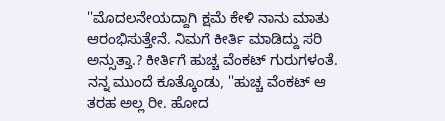''ಮೊದಲನೇಯದ್ದಾಗಿ ಕ್ಷಮೆ ಕೇಳಿ ನಾನು ಮಾತು ಆರಂಭಿಸುತ್ತೇನೆ. ನಿಮಗೆ ಕೀರ್ತಿ ಮಾಡಿದ್ದು ಸರಿ ಅನ್ಸುತ್ತಾ.? ಕೀರ್ತಿಗೆ ಹುಚ್ಚ ವೆಂಕಟ್ ಗುರುಗಳಂತೆ. ನನ್ನ ಮುಂದೆ ಕೂತ್ಕೊಂಡು, ''ಹುಚ್ಚ ವೆಂಕಟ್ ಆ ತರಹ ಅಲ್ಲ ರೀ. ಹೋದ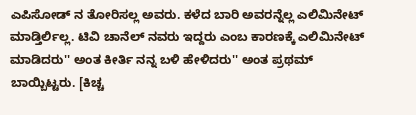ಎಪಿಸೋಡ್ ನ ತೋರಿಸಲ್ಲ ಅವರು. ಕಳೆದ ಬಾರಿ ಅವರನ್ನೆಲ್ಲ ಎಲಿಮಿನೇಟ್ ಮಾಡ್ತಿರ್ಲಿಲ್ಲ. ಟಿವಿ ಚಾನೆಲ್ ನವರು ಇದ್ದರು ಎಂಬ ಕಾರಣಕ್ಕೆ ಎಲಿಮಿನೇಟ್ ಮಾಡಿದರು'' ಅಂತ ಕೀರ್ತಿ ನನ್ನ ಬಳಿ ಹೇಳಿದರು'' ಅಂತ ಪ್ರಥಮ್ ಬಾಯ್ಬಿಟ್ಟರು. [ಕಿಚ್ಚ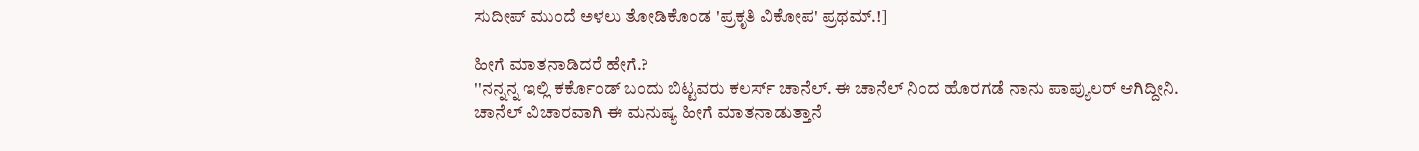ಸುದೀಪ್ ಮುಂದೆ ಅಳಲು ತೋಡಿಕೊಂಡ 'ಪ್ರಕೃತಿ ವಿಕೋಪ' ಪ್ರಥಮ್.!]

ಹೀಗೆ ಮಾತನಾಡಿದರೆ ಹೇಗೆ.?
''ನನ್ನನ್ನ ಇಲ್ಲಿ ಕರ್ಕೊಂಡ್ ಬಂದು ಬಿಟ್ಟವರು ಕಲರ್ಸ್ ಚಾನೆಲ್. ಈ ಚಾನೆಲ್ ನಿಂದ ಹೊರಗಡೆ ನಾನು ಪಾಪ್ಯುಲರ್ ಆಗಿದ್ದೀನಿ. ಚಾನೆಲ್ ವಿಚಾರವಾಗಿ ಈ ಮನುಷ್ಯ ಹೀಗೆ ಮಾತನಾಡುತ್ತಾನೆ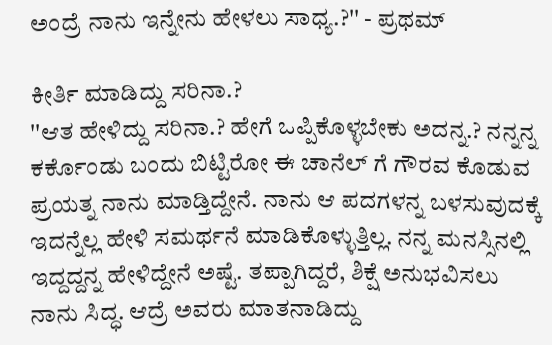ಅಂದ್ರೆ ನಾನು ಇನ್ನೇನು ಹೇಳಲು ಸಾಧ್ಯ.?'' - ಪ್ರಥಮ್

ಕೀರ್ತಿ ಮಾಡಿದ್ದು ಸರಿನಾ.?
''ಆತ ಹೇಳಿದ್ದು ಸರಿನಾ.? ಹೇಗೆ ಒಪ್ಪಿಕೊಳ್ಳಬೇಕು ಅದನ್ನ.? ನನ್ನನ್ನ ಕರ್ಕೊಂಡು ಬಂದು ಬಿಟ್ಟಿರೋ ಈ ಚಾನೆಲ್ ಗೆ ಗೌರವ ಕೊಡುವ ಪ್ರಯತ್ನ ನಾನು ಮಾಡ್ತಿದ್ದೇನೆ. ನಾನು ಆ ಪದಗಳನ್ನ ಬಳಸುವುದಕ್ಕೆ ಇದನ್ನೆಲ್ಲ ಹೇಳಿ ಸಮರ್ಥನೆ ಮಾಡಿಕೊಳ್ಳುತ್ತಿಲ್ಲ. ನನ್ನ ಮನಸ್ಸಿನಲ್ಲಿ ಇದ್ದದ್ದನ್ನ ಹೇಳಿದ್ದೇನೆ ಅಷ್ಟೆ. ತಪ್ಪಾಗಿದ್ದರೆ, ಶಿಕ್ಷೆ ಅನುಭವಿಸಲು ನಾನು ಸಿದ್ಧ. ಆದ್ರೆ ಅವರು ಮಾತನಾಡಿದ್ದು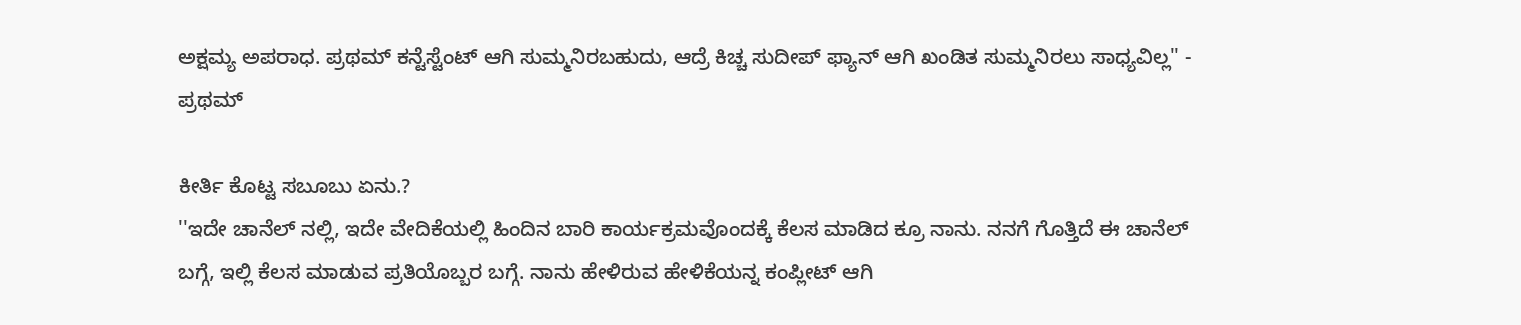ಅಕ್ಷಮ್ಯ ಅಪರಾಧ. ಪ್ರಥಮ್ ಕನ್ಟೆಸ್ಟೆಂಟ್ ಆಗಿ ಸುಮ್ಮನಿರಬಹುದು, ಆದ್ರೆ ಕಿಚ್ಚ ಸುದೀಪ್ ಫ್ಯಾನ್ ಆಗಿ ಖಂಡಿತ ಸುಮ್ಮನಿರಲು ಸಾಧ್ಯವಿಲ್ಲ'' - ಪ್ರಥಮ್

ಕೀರ್ತಿ ಕೊಟ್ಟ ಸಬೂಬು ಏನು.?
''ಇದೇ ಚಾನೆಲ್ ನಲ್ಲಿ, ಇದೇ ವೇದಿಕೆಯಲ್ಲಿ ಹಿಂದಿನ ಬಾರಿ ಕಾರ್ಯಕ್ರಮವೊಂದಕ್ಕೆ ಕೆಲಸ ಮಾಡಿದ ಕ್ರೂ ನಾನು. ನನಗೆ ಗೊತ್ತಿದೆ ಈ ಚಾನೆಲ್ ಬಗ್ಗೆ, ಇಲ್ಲಿ ಕೆಲಸ ಮಾಡುವ ಪ್ರತಿಯೊಬ್ಬರ ಬಗ್ಗೆ. ನಾನು ಹೇಳಿರುವ ಹೇಳಿಕೆಯನ್ನ ಕಂಪ್ಲೀಟ್ ಆಗಿ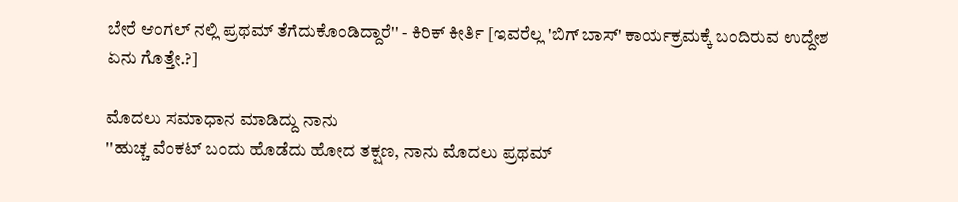ಬೇರೆ ಆಂಗಲ್ ನಲ್ಲಿ ಪ್ರಥಮ್ ತೆಗೆದುಕೊಂಡಿದ್ದಾರೆ'' - ಕಿರಿಕ್ ಕೀರ್ತಿ [ಇವರೆಲ್ಲ 'ಬಿಗ್ ಬಾಸ್' ಕಾರ್ಯಕ್ರಮಕ್ಕೆ ಬಂದಿರುವ ಉದ್ದೇಶ ಏನು ಗೊತ್ತೇ.?]

ಮೊದಲು ಸಮಾಧಾನ ಮಾಡಿದ್ದು ನಾನು
''ಹುಚ್ಚ ವೆಂಕಟ್ ಬಂದು ಹೊಡೆದು ಹೋದ ತಕ್ಷಣ, ನಾನು ಮೊದಲು ಪ್ರಥಮ್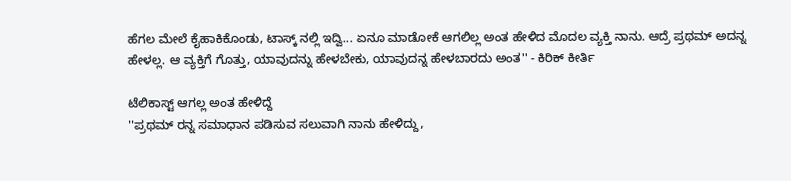ಹೆಗಲ ಮೇಲೆ ಕೈಹಾಕಿಕೊಂಡು, ಟಾಸ್ಕ್ ನಲ್ಲಿ ಇದ್ವಿ... ಏನೂ ಮಾಡೋಕೆ ಆಗಲಿಲ್ಲ ಅಂತ ಹೇಳಿದ ಮೊದಲ ವ್ಯಕ್ತಿ ನಾನು. ಆದ್ರೆ ಪ್ರಥಮ್ ಅದನ್ನ ಹೇಳಲ್ಲ. ಆ ವ್ಯಕ್ತಿಗೆ ಗೊತ್ತು, ಯಾವುದನ್ನು ಹೇಳಬೇಕು, ಯಾವುದನ್ನ ಹೇಳಬಾರದು ಅಂತ'' - ಕಿರಿಕ್ ಕೀರ್ತಿ

ಟೆಲಿಕಾಸ್ಟ್ ಆಗಲ್ಲ ಅಂತ ಹೇಳಿದ್ದೆ
''ಪ್ರಥಮ್ ರನ್ನ ಸಮಾಧಾನ ಪಡಿಸುವ ಸಲುವಾಗಿ ನಾನು ಹೇಳಿದ್ದು,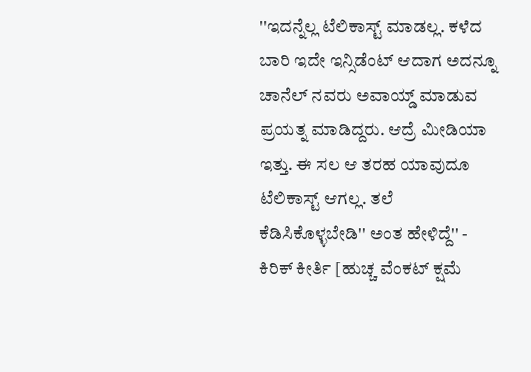''ಇದನ್ನೆಲ್ಲ ಟೆಲಿಕಾಸ್ಟ್ ಮಾಡಲ್ಲ. ಕಳೆದ ಬಾರಿ ಇದೇ ಇನ್ಸಿಡೆಂಟ್ ಆದಾಗ ಅದನ್ನೂ ಚಾನೆಲ್ ನವರು ಅವಾಯ್ಡ್ ಮಾಡುವ ಪ್ರಯತ್ನ ಮಾಡಿದ್ದರು. ಆದ್ರೆ ಮೀಡಿಯಾ ಇತ್ತು. ಈ ಸಲ ಆ ತರಹ ಯಾವುದೂ ಟೆಲಿಕಾಸ್ಟ್ ಆಗಲ್ಲ. ತಲೆ ಕೆಡಿಸಿಕೊಳ್ಳಬೇಡಿ'' ಅಂತ ಹೇಳಿದ್ದೆ'' - ಕಿರಿಕ್ ಕೀರ್ತಿ [ಹುಚ್ಚ ವೆಂಕಟ್ ಕ್ಷಮೆ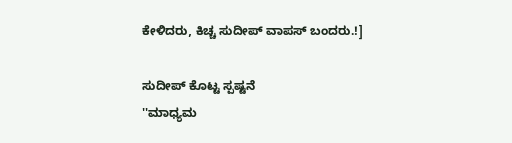ಕೇಳಿದರು, ಕಿಚ್ಚ ಸುದೀಪ್ ವಾಪಸ್ ಬಂದರು.!]

ಸುದೀಪ್ ಕೊಟ್ಟ ಸ್ಪಷ್ಟನೆ
''ಮಾಧ್ಯಮ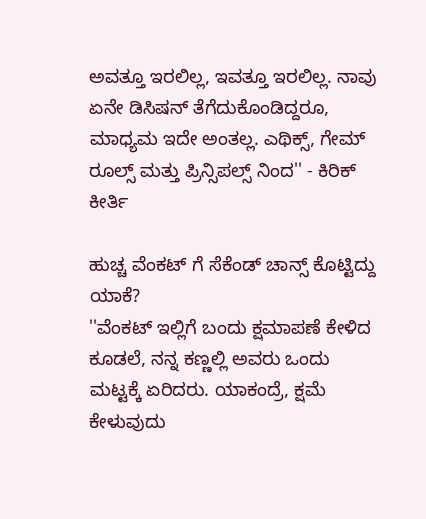ಅವತ್ತೂ ಇರಲಿಲ್ಲ, ಇವತ್ತೂ ಇರಲಿಲ್ಲ. ನಾವು ಏನೇ ಡಿಸಿಷನ್ ತೆಗೆದುಕೊಂಡಿದ್ದರೂ, ಮಾಧ್ಯಮ ಇದೇ ಅಂತಲ್ಲ. ಎಥಿಕ್ಸ್, ಗೇಮ್ ರೂಲ್ಸ್ ಮತ್ತು ಪ್ರಿನ್ಸಿಪಲ್ಸ್ ನಿಂದ'' - ಕಿರಿಕ್ ಕೀರ್ತಿ

ಹುಚ್ಚ ವೆಂಕಟ್ ಗೆ ಸೆಕೆಂಡ್ ಚಾನ್ಸ್ ಕೊಟ್ಟಿದ್ದು ಯಾಕೆ?
''ವೆಂಕಟ್ ಇಲ್ಲಿಗೆ ಬಂದು ಕ್ಷಮಾಪಣೆ ಕೇಳಿದ ಕೂಡಲೆ, ನನ್ನ ಕಣ್ಣಲ್ಲಿ ಅವರು ಒಂದು ಮಟ್ಟಕ್ಕೆ ಏರಿದರು. ಯಾಕಂದ್ರೆ, ಕ್ಷಮೆ ಕೇಳುವುದು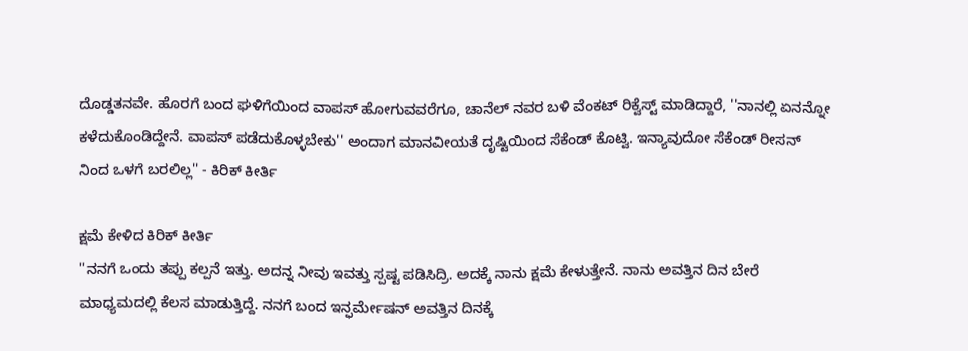ದೊಡ್ಡತನವೇ. ಹೊರಗೆ ಬಂದ ಘಳಿಗೆಯಿಂದ ವಾಪಸ್ ಹೋಗುವವರೆಗೂ, ಚಾನೆಲ್ ನವರ ಬಳಿ ವೆಂಕಟ್ ರಿಕ್ವೆಸ್ಟ್ ಮಾಡಿದ್ದಾರೆ, ''ನಾನಲ್ಲಿ ಏನನ್ನೋ ಕಳೆದುಕೊಂಡಿದ್ದೇನೆ. ವಾಪಸ್ ಪಡೆದುಕೊಳ್ಳಬೇಕು'' ಅಂದಾಗ ಮಾನವೀಯತೆ ದೃಷ್ಟಿಯಿಂದ ಸೆಕೆಂಡ್ ಕೊಟ್ವಿ. ಇನ್ಯಾವುದೋ ಸೆಕೆಂಡ್ ರೀಸನ್ ನಿಂದ ಒಳಗೆ ಬರಲಿಲ್ಲ'' - ಕಿರಿಕ್ ಕೀರ್ತಿ

ಕ್ಷಮೆ ಕೇಳಿದ ಕಿರಿಕ್ ಕೀರ್ತಿ
''ನನಗೆ ಒಂದು ತಪ್ಪು ಕಲ್ಪನೆ ಇತ್ತು. ಅದನ್ನ ನೀವು ಇವತ್ತು ಸ್ಪಷ್ಟ ಪಡಿಸಿದ್ರಿ. ಅದಕ್ಕೆ ನಾನು ಕ್ಷಮೆ ಕೇಳುತ್ತೇನೆ. ನಾನು ಅವತ್ತಿನ ದಿನ ಬೇರೆ ಮಾಧ್ಯಮದಲ್ಲಿ ಕೆಲಸ ಮಾಡುತ್ತಿದ್ದೆ. ನನಗೆ ಬಂದ ಇನ್ಫರ್ಮೇಷನ್ ಅವತ್ತಿನ ದಿನಕ್ಕೆ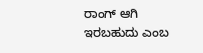ರಾಂಗ್ ಆಗಿ ಇರಬಹುದು ಎಂಬ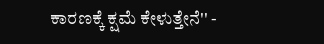ಕಾರಣಕ್ಕೆ ಕ್ಷಮೆ ಕೇಳುತ್ತೇನೆ'' -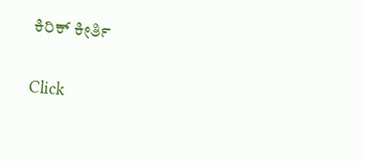ಕಿರಿಕ್ ಕೀರ್ತಿ


Click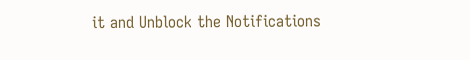it and Unblock the Notifications